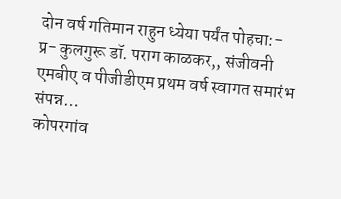दोन वर्ष गतिमान राहुन ध्येया पर्यंत पोहचा:- प्र- कुलगुरू डॉ. पराग काळकर,, संजीवनी एमबीए व पीजीडीएम प्रथम वर्ष स्वागत समारंभ संपन्न…
कोपरगांव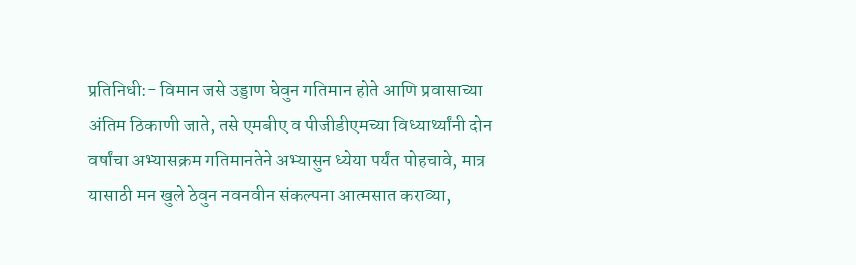प्रतिनिधी:- विमान जसे उड्डाण घेवुन गतिमान होते आणि प्रवासाच्या अंतिम ठिकाणी जाते, तसे एमबीए व पीजीडीएमच्या विध्यार्थ्यांनी दोन वर्षांचा अभ्यासक्रम गतिमानतेने अभ्यासुन ध्येया पर्यंत पोहचावे, मात्र यासाठी मन खुले ठेवुन नवनवीन संकल्पना आत्मसात कराव्या,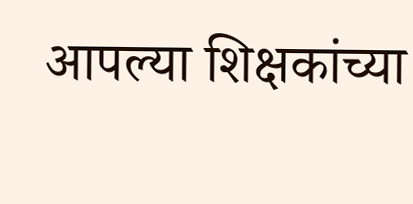आपल्या शिक्षकांच्या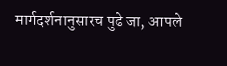मार्गदर्शनानुसारच पुढे जा, आपले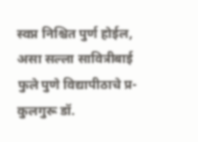स्वप्न निश्चित पुर्ण होईल, असा सल्ला सावित्रीबाई फुले पुणे विद्यापीठाचे प्र-कुलगुरू डॉ.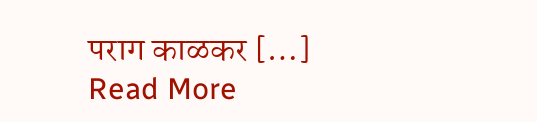पराग काळकर […]
Read More